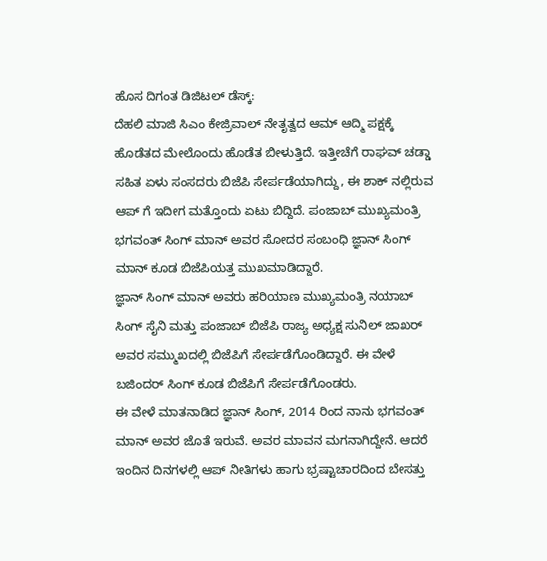ಹೊಸ ದಿಗಂತ ಡಿಜಿಟಲ್ ಡೆಸ್ಕ್:
ದೆಹಲಿ ಮಾಜಿ ಸಿಎಂ ಕೇಜ್ರಿವಾಲ್ ನೇತೃತ್ವದ ಆಮ್ ಆದ್ಮಿ ಪಕ್ಷಕ್ಕೆ ಹೊಡೆತದ ಮೇಲೊಂದು ಹೊಡೆತ ಬೀಳುತ್ತಿದೆ. ಇತ್ತೀಚೆಗೆ ರಾಘವ್ ಚಡ್ಡಾ ಸಹಿತ ಏಳು ಸಂಸದರು ಬಿಜೆಪಿ ಸೇರ್ಪಡೆಯಾಗಿದ್ದು, ಈ ಶಾಕ್ ನಲ್ಲಿರುವ ಆಪ್ ಗೆ ಇದೀಗ ಮತ್ತೊಂದು ಏಟು ಬಿದ್ದಿದೆ. ಪಂಜಾಬ್ ಮುಖ್ಯಮಂತ್ರಿ ಭಗವಂತ್ ಸಿಂಗ್ ಮಾನ್ ಅವರ ಸೋದರ ಸಂಬಂಧಿ ಜ್ಞಾನ್ ಸಿಂಗ್ ಮಾನ್ ಕೂಡ ಬಿಜೆಪಿಯತ್ತ ಮುಖಮಾಡಿದ್ದಾರೆ.
ಜ್ಞಾನ್ ಸಿಂಗ್ ಮಾನ್ ಅವರು ಹರಿಯಾಣ ಮುಖ್ಯಮಂತ್ರಿ ನಯಾಬ್ ಸಿಂಗ್ ಸೈನಿ ಮತ್ತು ಪಂಜಾಬ್ ಬಿಜೆಪಿ ರಾಜ್ಯ ಅಧ್ಯಕ್ಷ ಸುನಿಲ್ ಜಾಖರ್ ಅವರ ಸಮ್ಮುಖದಲ್ಲಿ ಬಿಜೆಪಿಗೆ ಸೇರ್ಪಡೆಗೊಂಡಿದ್ದಾರೆ. ಈ ವೇಳೆ ಬಜಿಂದರ್ ಸಿಂಗ್ ಕೂಡ ಬಿಜೆಪಿಗೆ ಸೇರ್ಪಡೆಗೊಂಡರು.
ಈ ವೇಳೆ ಮಾತನಾಡಿದ ಜ್ಞಾನ್ ಸಿಂಗ್, 2014 ರಿಂದ ನಾನು ಭಗವಂತ್ ಮಾನ್ ಅವರ ಜೊತೆ ಇರುವೆ. ಅವರ ಮಾವನ ಮಗನಾಗಿದ್ದೇನೆ. ಆದರೆ ಇಂದಿನ ದಿನಗಳಲ್ಲಿ ಆಪ್ ನೀತಿಗಳು ಹಾಗು ಭ್ರಷ್ಟಾಚಾರದಿಂದ ಬೇಸತ್ತು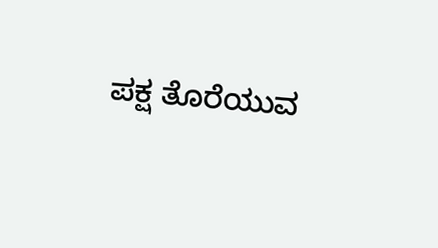ಪಕ್ಷ ತೊರೆಯುವ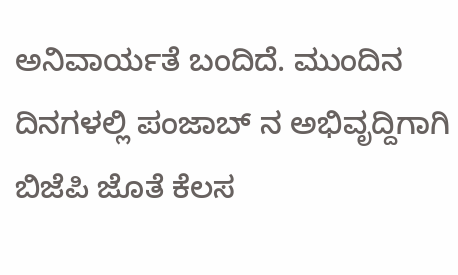ಅನಿವಾರ್ಯತೆ ಬಂದಿದೆ. ಮುಂದಿನ ದಿನಗಳಲ್ಲಿ ಪಂಜಾಬ್ ನ ಅಭಿವೃದ್ದಿಗಾಗಿ ಬಿಜೆಪಿ ಜೊತೆ ಕೆಲಸ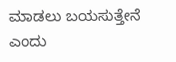ಮಾಡಲು ಬಯಸುತ್ತೇನೆ ಎಂದು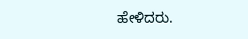ಹೇಳಿದರು.